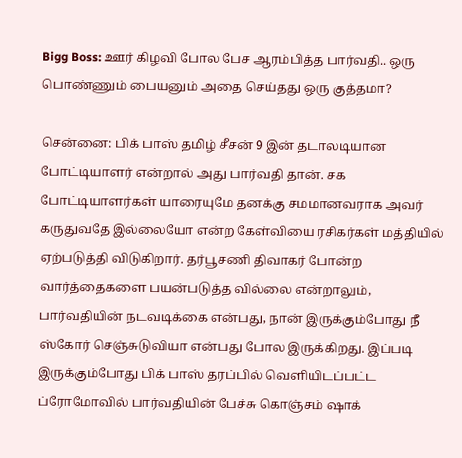Bigg Boss: ஊர் கிழவி போல பேச ஆரம்பித்த பார்வதி.. ஒரு பொண்ணும் பையனும் அதை செய்தது ஒரு குத்தமா?

சென்னை: பிக் பாஸ் தமிழ் சீசன் 9 இன் தடாலடியான போட்டியாளர் என்றால் அது பார்வதி தான். சக போட்டியாளர்கள் யாரையுமே தனக்கு சமமானவராக அவர் கருதுவதே இல்லையோ என்ற கேள்வியை ரசிகர்கள் மத்தியில் ஏற்படுத்தி விடுகிறார். தர்பூசணி திவாகர் போன்ற வார்த்தைகளை பயன்படுத்த வில்லை என்றாலும், பார்வதியின் நடவடிக்கை என்பது, நான் இருக்கும்போது நீ ஸ்கோர் செஞ்சுடுவியா என்பது போல இருக்கிறது. இப்படி இருக்கும்போது பிக் பாஸ் தரப்பில் வெளியிடப்பட்ட ப்ரோமோவில் பார்வதியின் பேச்சு கொஞ்சம் ஷாக்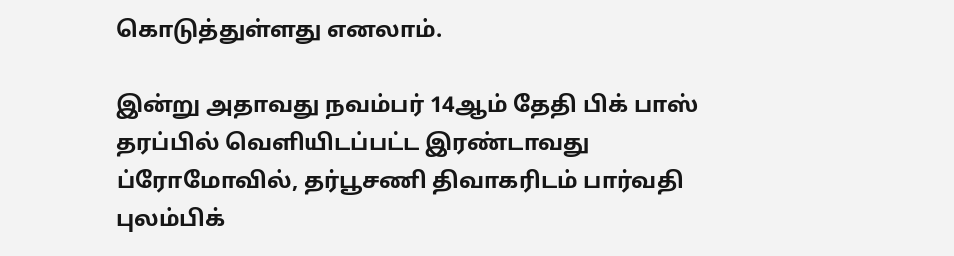கொடுத்துள்ளது எனலாம்.

இன்று அதாவது நவம்பர் 14ஆம் தேதி பிக் பாஸ் தரப்பில் வெளியிடப்பட்ட இரண்டாவது ப்ரோமோவில், தர்பூசணி திவாகரிடம் பார்வதி புலம்பிக்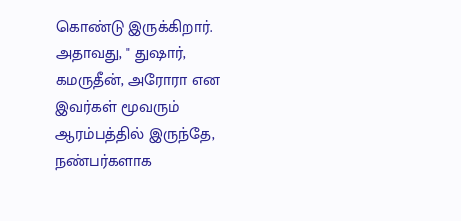கொண்டு இருக்கிறார். அதாவது, " துஷார், கமருதீன், அரோரா என இவர்கள் மூவரும் ஆரம்பத்தில் இருந்தே, நண்பர்களாக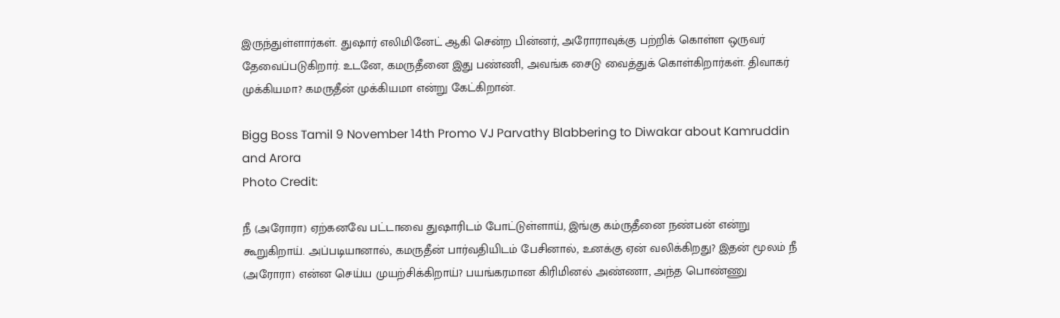இருந்துள்ளார்கள். துஷார் எலிமினேட் ஆகி சென்ற பின்னர், அரோராவுக்கு பற்றிக் கொள்ள ஒருவர் தேவைப்படுகிறார். உடனே, கமருதீனை இது பண்ணி, அவங்க சைடு வைத்துக் கொள்கிறார்கள். திவாகர் முக்கியமா? கமருதீன் முக்கியமா என்று கேட்கிறான்.

Bigg Boss Tamil 9 November 14th Promo VJ Parvathy Blabbering to Diwakar about Kamruddin and Arora
Photo Credit:

நீ (அரோரா) ஏற்கனவே பட்டாவை துஷாரிடம் போட்டுள்ளாய், இங்கு கம்ருதீனை நண்பன் என்று கூறுகிறாய். அப்படியானால், கமருதீன் பார்வதியிடம் பேசினால், உனக்கு ஏன் வலிக்கிறது? இதன் மூலம் நீ (அரோரா) என்ன செய்ய முயற்சிக்கிறாய்? பயங்கரமான கிரிமினல் அண்ணா, அந்த பொண்ணு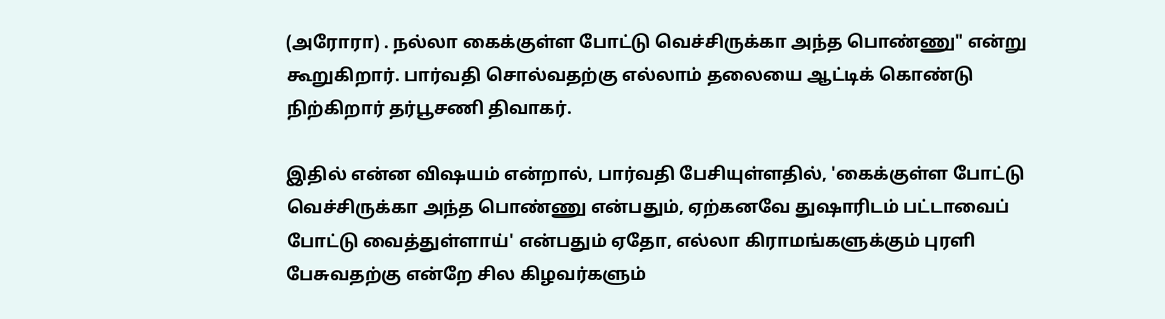(அரோரா) . நல்லா கைக்குள்ள போட்டு வெச்சிருக்கா அந்த பொண்ணு" என்று கூறுகிறார். பார்வதி சொல்வதற்கு எல்லாம் தலையை ஆட்டிக் கொண்டு நிற்கிறார் தர்பூசணி திவாகர்.

இதில் என்ன விஷயம் என்றால், பார்வதி பேசியுள்ளதில், 'கைக்குள்ள போட்டு வெச்சிருக்கா அந்த பொண்ணு என்பதும், ஏற்கனவே துஷாரிடம் பட்டாவைப் போட்டு வைத்துள்ளாய்' என்பதும் ஏதோ, எல்லா கிராமங்களுக்கும் புரளி பேசுவதற்கு என்றே சில கிழவர்களும்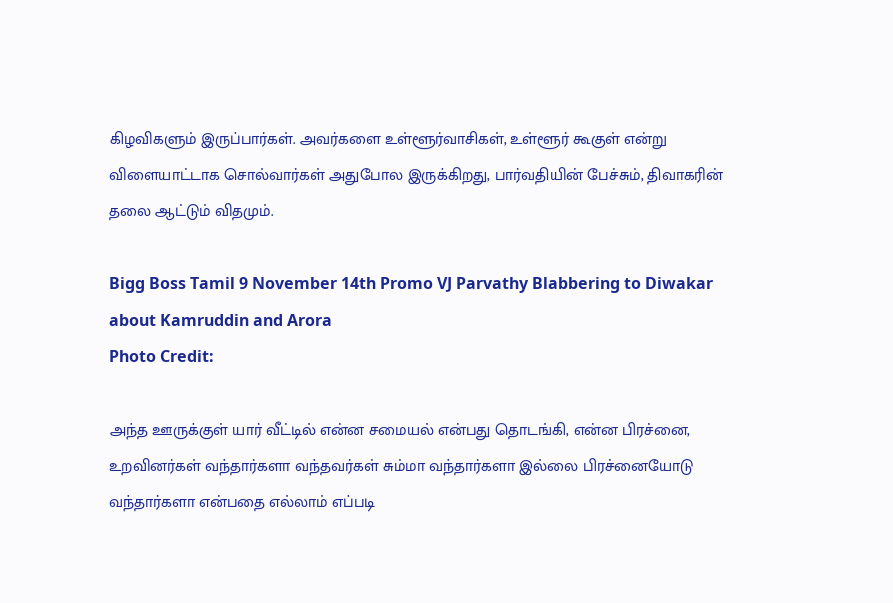கிழவிகளும் இருப்பார்கள். அவர்களை உள்ளூர்வாசிகள், உள்ளூர் கூகுள் என்று விளையாட்டாக சொல்வார்கள் அதுபோல இருக்கிறது, பார்வதியின் பேச்சும், திவாகரின் தலை ஆட்டும் விதமும்.

Bigg Boss Tamil 9 November 14th Promo VJ Parvathy Blabbering to Diwakar about Kamruddin and Arora
Photo Credit:

அந்த ஊருக்குள் யார் வீட்டில் என்ன சமையல் என்பது தொடங்கி, என்ன பிரச்னை, உறவினர்கள் வந்தார்களா வந்தவர்கள் சும்மா வந்தார்களா இல்லை பிரச்னையோடு வந்தார்களா என்பதை எல்லாம் எப்படி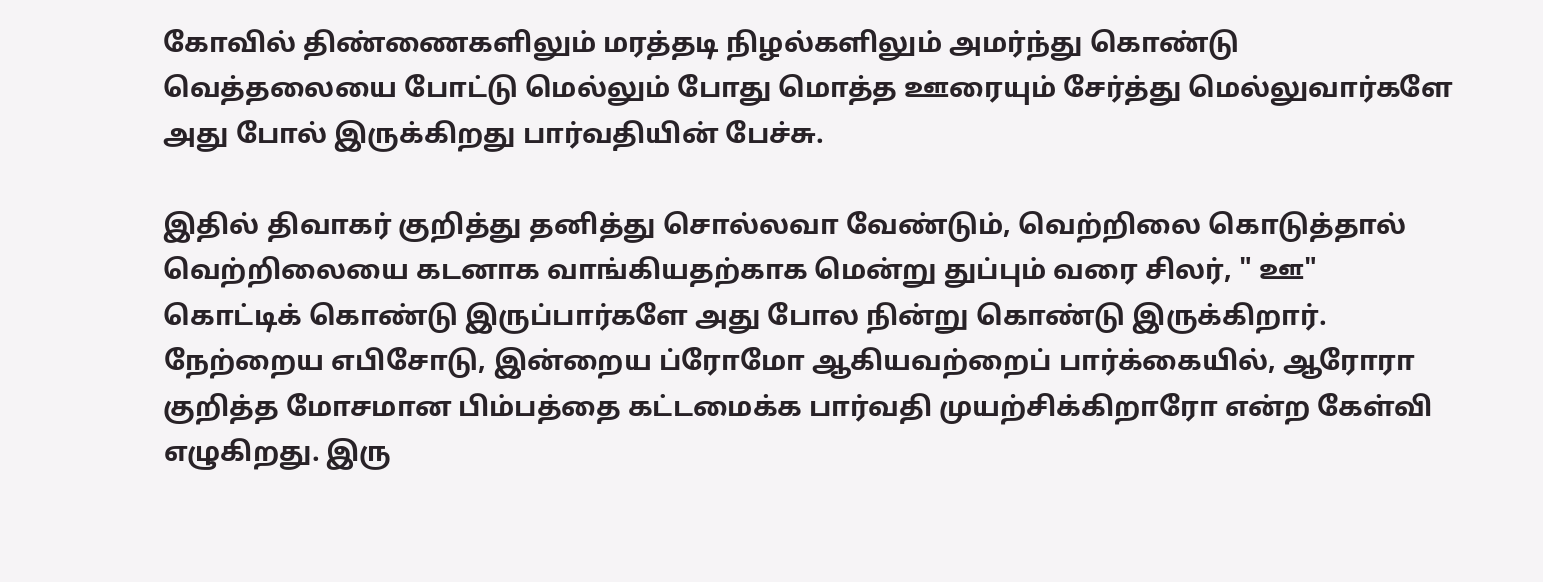கோவில் திண்ணைகளிலும் மரத்தடி நிழல்களிலும் அமர்ந்து கொண்டு வெத்தலையை போட்டு மெல்லும் போது மொத்த ஊரையும் சேர்த்து மெல்லுவார்களே அது போல் இருக்கிறது பார்வதியின் பேச்சு.

இதில் திவாகர் குறித்து தனித்து சொல்லவா வேண்டும், வெற்றிலை கொடுத்தால் வெற்றிலையை கடனாக வாங்கியதற்காக மென்று துப்பும் வரை சிலர், " ஊ" கொட்டிக் கொண்டு இருப்பார்களே அது போல நின்று கொண்டு இருக்கிறார். நேற்றைய எபிசோடு, இன்றைய ப்ரோமோ ஆகியவற்றைப் பார்க்கையில், ஆரோரா குறித்த மோசமான பிம்பத்தை கட்டமைக்க பார்வதி முயற்சிக்கிறாரோ என்ற கேள்வி எழுகிறது. இரு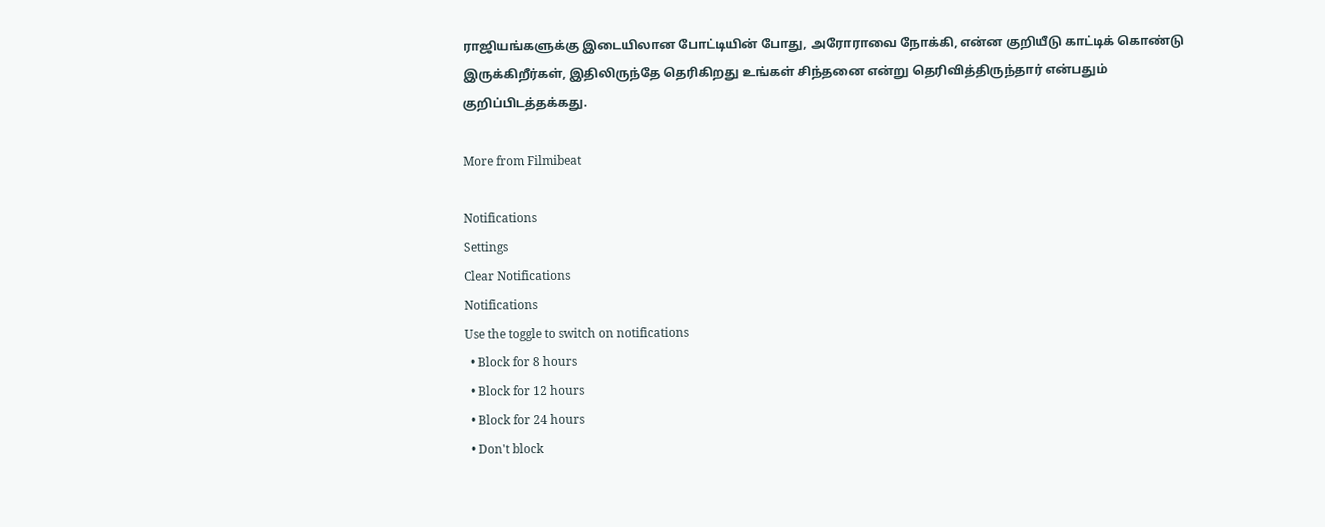ராஜியங்களுக்கு இடையிலான போட்டியின் போது, அரோராவை நோக்கி, என்ன குறியீடு காட்டிக் கொண்டு இருக்கிறீர்கள், இதிலிருந்தே தெரிகிறது உங்கள் சிந்தனை என்று தெரிவித்திருந்தார் என்பதும் குறிப்பிடத்தக்கது.

More from Filmibeat

Notifications
Settings
Clear Notifications
Notifications
Use the toggle to switch on notifications
  • Block for 8 hours
  • Block for 12 hours
  • Block for 24 hours
  • Don't block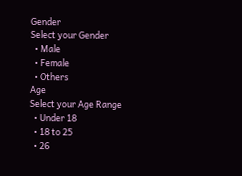Gender
Select your Gender
  • Male
  • Female
  • Others
Age
Select your Age Range
  • Under 18
  • 18 to 25
  • 26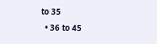to 35
  • 36 to 45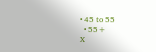• 45 to 55
  • 55+
X